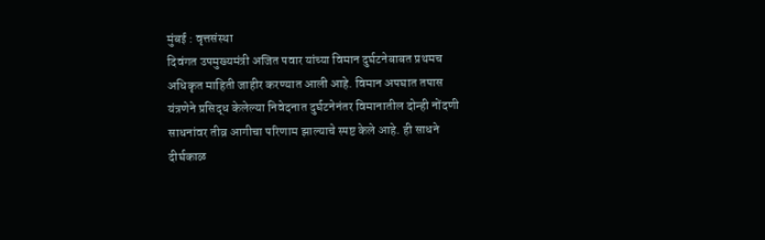मुंबई : वृत्तसंस्था
दिवंगत उपमुख्यमंत्री अजित पवार यांच्या विमान दुर्घटनेबाबत प्रथमच अधिकृत माहिती जाहीर करण्यात आली आहे. विमान अपघात तपास यंत्रणेने प्रसिद्ध केलेल्या निवेदनात दुर्घटनेनंतर विमानातील दोन्ही नोंदणी साधनांवर तीव्र आगीचा परिणाम झाल्याचे स्पष्ट केले आहे. ही साधने दीर्घकाळ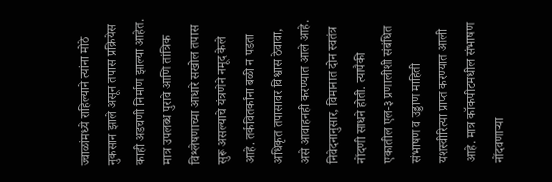ज्वाळांमध्ये राहिल्याने त्यांना मोठे नुकसान झाले असून तपास प्रक्रियेस काही अडचणी निर्माण झाल्या आहेत. मात्र उपलब्ध पुरावे आणि तांत्रिक विश्लेषणाच्या आधारे सखोल तपास सुरू असल्याचे यंत्रणेने नमूद केले आहे. तर्कवितर्कांना बळी न पडता अधिकृत तपासावर विश्वास ठेवावा, असे आवाहनही करण्यात आले आहे.
निवेदनानुसार, विमानात दोन स्वतंत्र नोंदणी साधने होती. त्यापैकी एकातील एल-३ प्रणालीशी संबंधित संभाषण व उड्डाण माहिती यशस्वीरित्या प्राप्त करण्यात आली आहे. मात्र कॉकपीटमधील संभाषण नोंदवणाऱ्या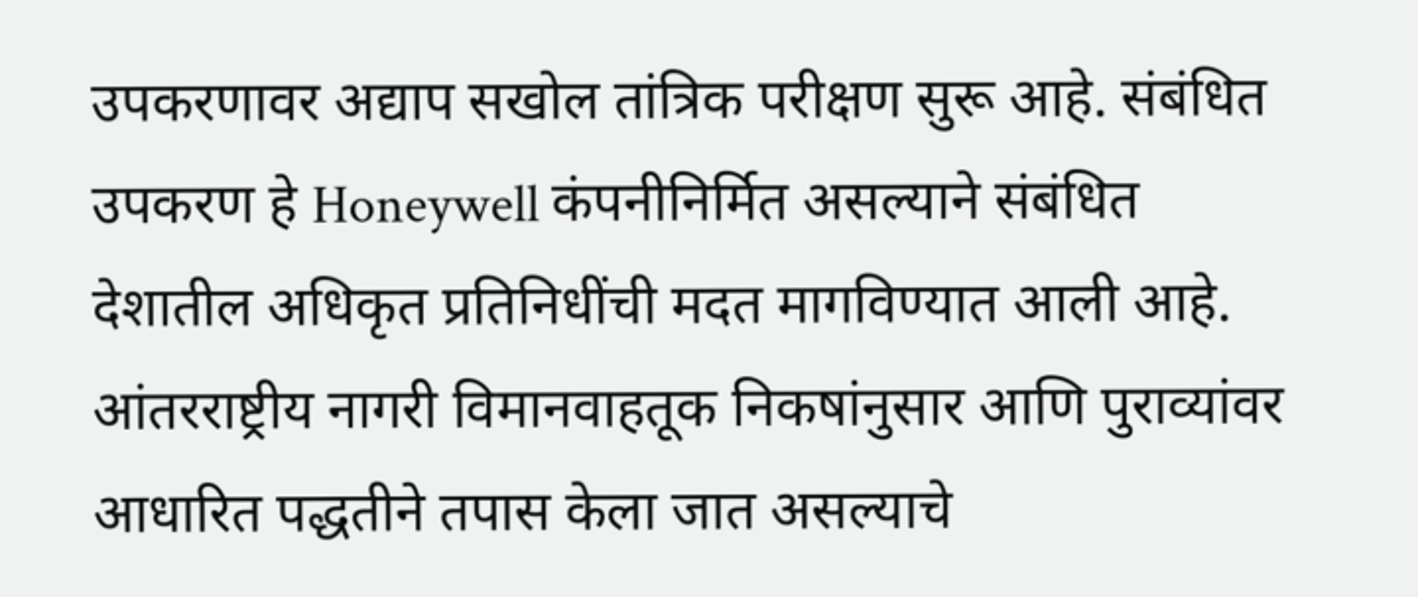उपकरणावर अद्याप सखोल तांत्रिक परीक्षण सुरू आहे. संबंधित उपकरण हे Honeywell कंपनीनिर्मित असल्याने संबंधित देशातील अधिकृत प्रतिनिधींची मदत मागविण्यात आली आहे. आंतरराष्ट्रीय नागरी विमानवाहतूक निकषांनुसार आणि पुराव्यांवर आधारित पद्धतीने तपास केला जात असल्याचे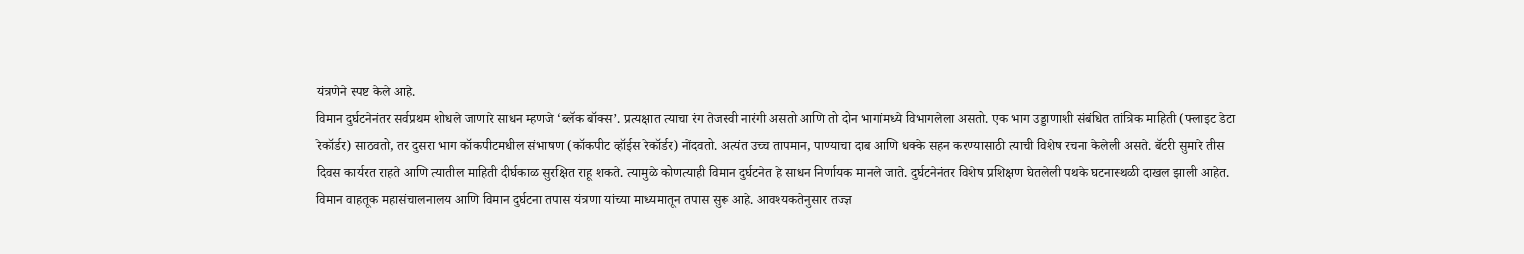यंत्रणेने स्पष्ट केले आहे.
विमान दुर्घटनेनंतर सर्वप्रथम शोधले जाणारे साधन म्हणजे ‘ब्लॅक बॉक्स’. प्रत्यक्षात त्याचा रंग तेजस्वी नारंगी असतो आणि तो दोन भागांमध्ये विभागलेला असतो. एक भाग उड्डाणाशी संबंधित तांत्रिक माहिती (फ्लाइट डेटा रेकॉर्डर) साठवतो, तर दुसरा भाग कॉकपीटमधील संभाषण (कॉकपीट व्हॉईस रेकॉर्डर) नोंदवतो. अत्यंत उच्च तापमान, पाण्याचा दाब आणि धक्के सहन करण्यासाठी त्याची विशेष रचना केलेली असते. बॅटरी सुमारे तीस दिवस कार्यरत राहते आणि त्यातील माहिती दीर्घकाळ सुरक्षित राहू शकते. त्यामुळे कोणत्याही विमान दुर्घटनेत हे साधन निर्णायक मानले जाते. दुर्घटनेनंतर विशेष प्रशिक्षण घेतलेली पथके घटनास्थळी दाखल झाली आहेत. विमान वाहतूक महासंचालनालय आणि विमान दुर्घटना तपास यंत्रणा यांच्या माध्यमातून तपास सुरू आहे. आवश्यकतेनुसार तज्ज्ञ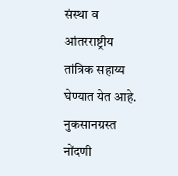संस्था व आंतरराष्ट्रीय तांत्रिक सहाय्य घेण्यात येत आहे. नुकसानग्रस्त नोंदणी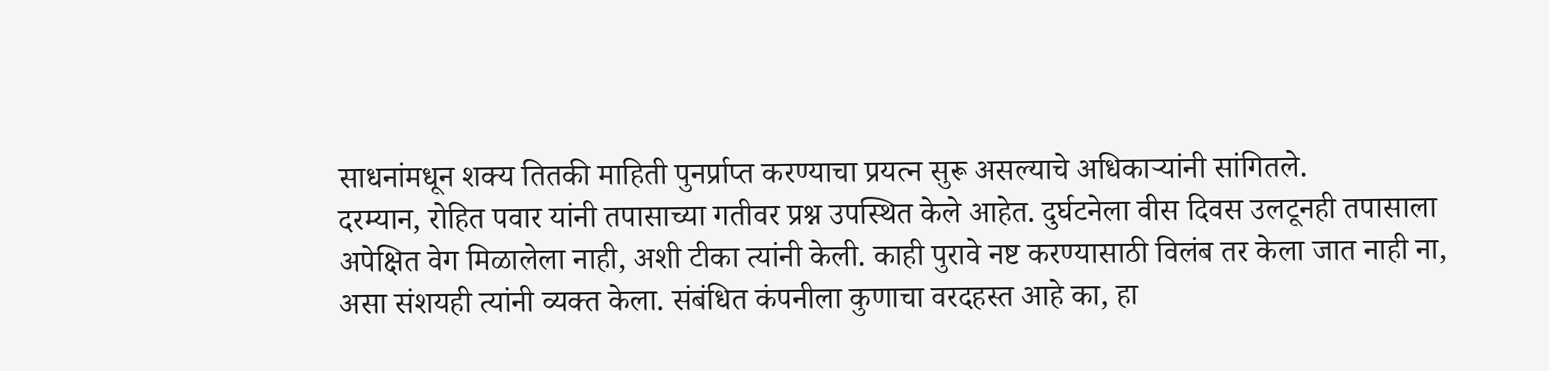साधनांमधून शक्य तितकी माहिती पुनर्प्राप्त करण्याचा प्रयत्न सुरू असल्याचे अधिकाऱ्यांनी सांगितले.
दरम्यान, रोहित पवार यांनी तपासाच्या गतीवर प्रश्न उपस्थित केले आहेत. दुर्घटनेला वीस दिवस उलटूनही तपासाला अपेक्षित वेग मिळालेला नाही, अशी टीका त्यांनी केली. काही पुरावे नष्ट करण्यासाठी विलंब तर केला जात नाही ना, असा संशयही त्यांनी व्यक्त केला. संबंधित कंपनीला कुणाचा वरदहस्त आहे का, हा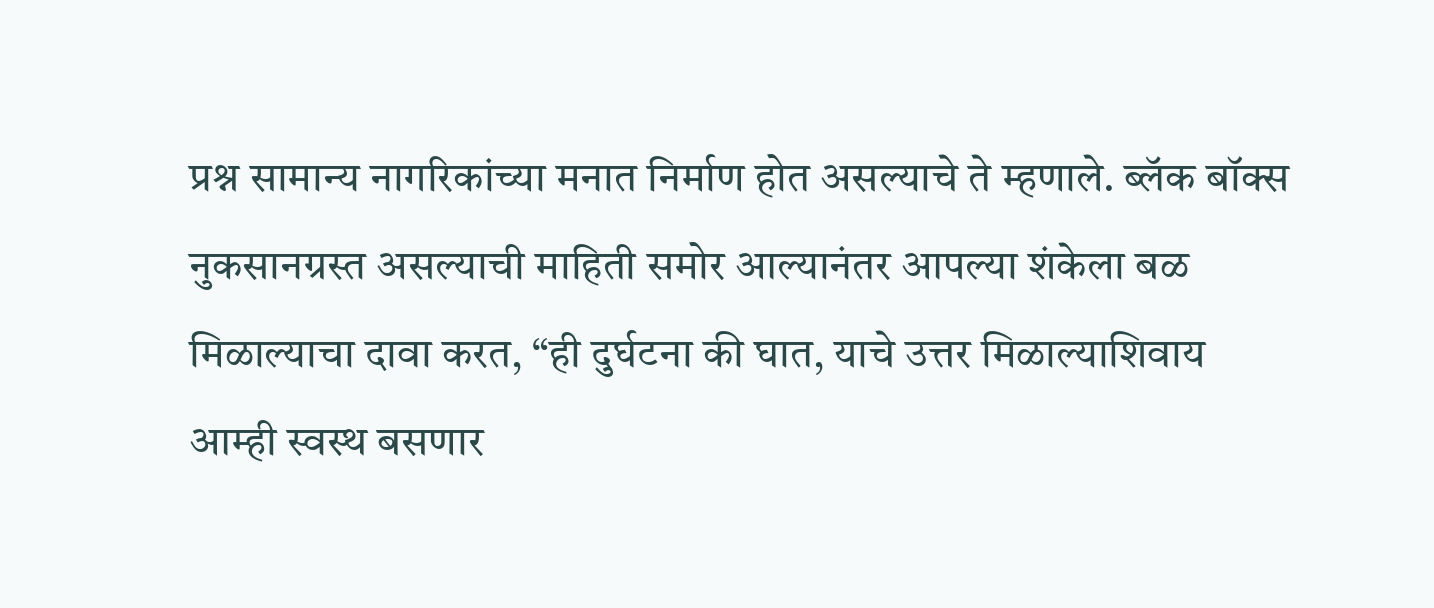प्रश्न सामान्य नागरिकांच्या मनात निर्माण होत असल्याचे ते म्हणाले. ब्लॅक बॉक्स नुकसानग्रस्त असल्याची माहिती समोर आल्यानंतर आपल्या शंकेला बळ मिळाल्याचा दावा करत, “ही दुर्घटना की घात, याचे उत्तर मिळाल्याशिवाय आम्ही स्वस्थ बसणार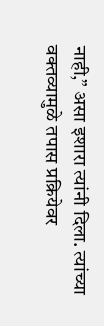नाही,” असा इशारा त्यांनी दिला. त्यांच्या वक्तव्यामुळे तपास प्रक्रियेवर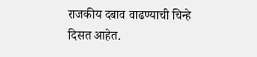राजकीय दबाव वाढण्याची चिन्हे दिसत आहेत.